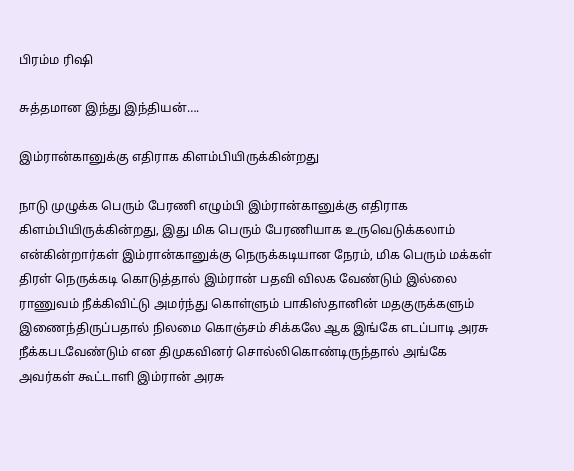பிரம்ம ரிஷி

சுத்தமான இந்து இந்தியன்….

இம்ரான்கானுக்கு எதிராக கிளம்பியிருக்கின்றது

நாடு முழுக்க பெரும் பேரணி எழும்பி இம்ரான்கானுக்கு எதிராக கிளம்பியிருக்கின்றது, இது மிக பெரும் பேரணியாக உருவெடுக்கலாம் என்கின்றார்கள் இம்ரான்கானுக்கு நெருக்கடியான நேரம், மிக பெரும் மக்கள் திரள் நெருக்கடி கொடுத்தால் இம்ரான் பதவி விலக வேண்டும் இல்லை ராணுவம் நீக்கிவிட்டு அமர்ந்து கொள்ளும் பாகிஸ்தானின் மதகுருக்களும் இணைந்திருப்பதால் நிலமை கொஞ்சம் சிக்கலே ஆக இங்கே எடப்பாடி அரசு நீக்கபடவேண்டும் என திமுகவினர் சொல்லிகொண்டிருந்தால் அங்கே அவர்கள் கூட்டாளி இம்ரான் அரசு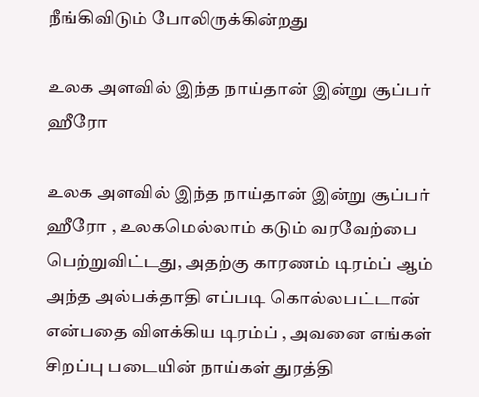நீங்கிவிடும் போலிருக்கின்றது

உலக அளவில் இந்த நாய்தான் இன்று சூப்பர் ஹீரோ

உலக அளவில் இந்த நாய்தான் இன்று சூப்பர் ஹீரோ , உலகமெல்லாம் கடும் வரவேற்பை பெற்றுவிட்டது, அதற்கு காரணம் டிரம்ப் ஆம் அந்த அல்பக்தாதி எப்படி கொல்லபட்டான் என்பதை விளக்கிய டிரம்ப் , அவனை எங்கள் சிறப்பு படையின் நாய்கள் துரத்தி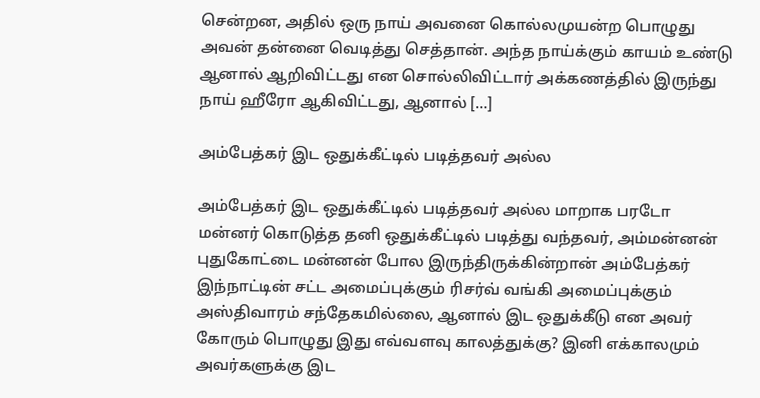சென்றன, அதில் ஒரு நாய் அவனை கொல்லமுயன்ற பொழுது அவன் தன்னை வெடித்து செத்தான். அந்த நாய்க்கும் காயம் உண்டு ஆனால் ஆறிவிட்டது என சொல்லிவிட்டார் அக்கணத்தில் இருந்து நாய் ஹீரோ ஆகிவிட்டது, ஆனால் […]

அம்பேத்கர் இட ஒதுக்கீட்டில் படித்தவர் அல்ல

அம்பேத்கர் இட ஒதுக்கீட்டில் படித்தவர் அல்ல மாறாக பரடோ மன்னர் கொடுத்த தனி ஒதுக்கீட்டில் படித்து வந்தவர், அம்மன்னன் புதுகோட்டை மன்னன் போல இருந்திருக்கின்றான் அம்பேத்கர் இந்நாட்டின் சட்ட அமைப்புக்கும் ரிசர்வ் வங்கி அமைப்புக்கும் அஸ்திவாரம் சந்தேகமில்லை, ஆனால் இட ஒதுக்கீடு என அவர் கோரும் பொழுது இது எவ்வளவு காலத்துக்கு? இனி எக்காலமும் அவர்களுக்கு இட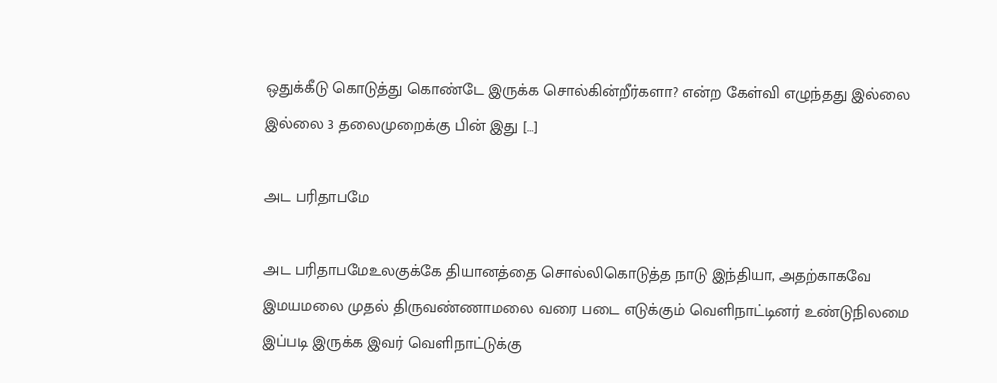ஒதுக்கீடு கொடுத்து கொண்டே இருக்க சொல்கின்றீர்களா? என்ற கேள்வி எழுந்தது இல்லை இல்லை 3 தலைமுறைக்கு பின் இது […]

அட பரிதாபமே

அட பரிதாபமேஉலகுக்கே தியானத்தை சொல்லிகொடுத்த நாடு இந்தியா, அதற்காகவே இமயமலை முதல் திருவண்ணாமலை வரை படை எடுக்கும் வெளிநாட்டினர் உண்டுநிலமை இப்படி இருக்க இவர் வெளிநாட்டுக்கு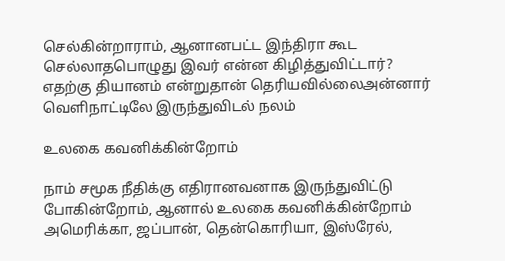செல்கின்றாராம், ஆனானபட்ட இந்திரா கூட செல்லாதபொழுது இவர் என்ன கிழித்துவிட்டார்? எதற்கு தியானம் என்றுதான் தெரியவில்லைஅன்னார் வெளிநாட்டிலே இருந்துவிடல் நலம்

உலகை கவனிக்கின்றோம்

நாம் சமூக நீதிக்கு எதிரானவனாக இருந்துவிட்டு போகின்றோம், ஆனால் உலகை கவனிக்கின்றோம் அமெரிக்கா, ஜப்பான், தென்கொரியா, இஸ்ரேல்,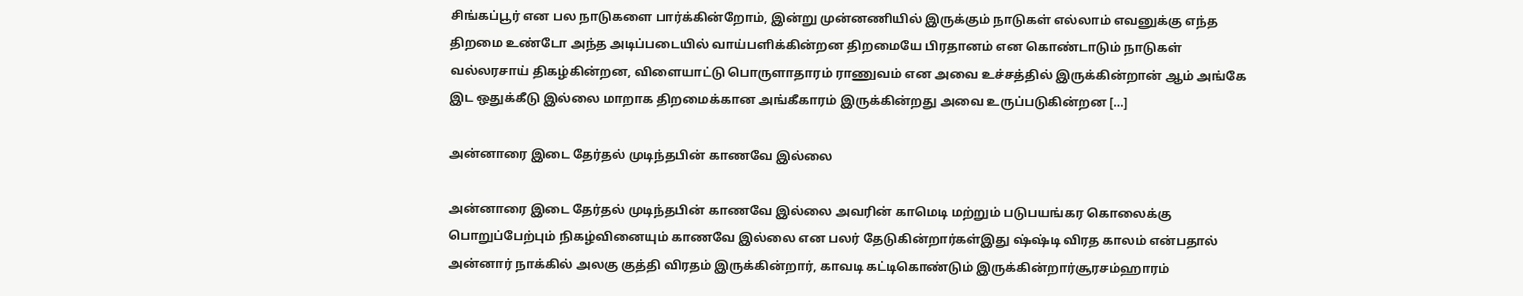சிங்கப்பூர் என பல நாடுகளை பார்க்கின்றோம், இன்று முன்னணியில் இருக்கும் நாடுகள் எல்லாம் எவனுக்கு எந்த திறமை உண்டோ அந்த அடிப்படையில் வாய்பளிக்கின்றன‌ திறமையே பிரதானம் என கொண்டாடும் நாடுகள் வல்லரசாய் திகழ்கின்றன, விளையாட்டு பொருளாதாரம் ராணுவம் என அவை உச்சத்தில் இருக்கின்றான் ஆம் அங்கே இட ஒதுக்கீடு இல்லை மாறாக திறமைக்கான அங்கீகாரம் இருக்கின்றது அவை உருப்படுகின்றன‌ […]

அன்னாரை இடை தேர்தல் முடிந்தபின் காணவே இல்லை

அன்னாரை இடை தேர்தல் முடிந்தபின் காணவே இல்லை அவரின் காமெடி மற்றும் படுபயங்கர கொலைக்கு பொறுப்பேற்பும் நிகழ்வினையும் காணவே இல்லை என பலர் தேடுகின்றார்கள்இது ஷ்ஷ்டி விரத காலம் என்பதால் அன்னார் நாக்கில் அலகு குத்தி விரதம் இருக்கின்றார், காவடி கட்டிகொண்டும் இருக்கின்றார்சூரசம்ஹாரம்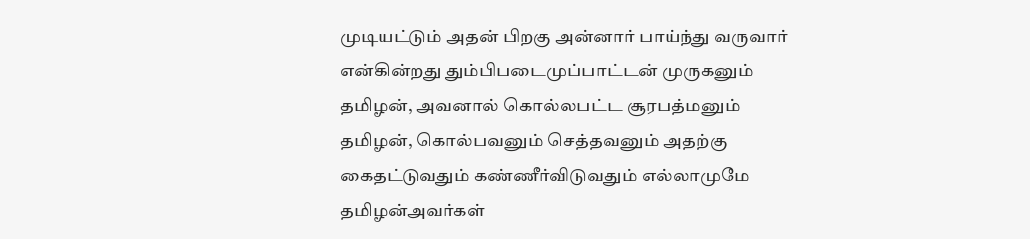முடியட்டும் அதன் பிறகு அன்னார் பாய்ந்து வருவார் என்கின்றது தும்பிபடைமுப்பாட்டன் முருகனும் தமிழன், அவனால் கொல்லபட்ட சூரபத்மனும் தமிழன், கொல்பவனும் செத்தவனும் அதற்கு கைதட்டுவதும் கண்ணீர்விடுவதும் எல்லாமுமே தமிழன்அவர்கள்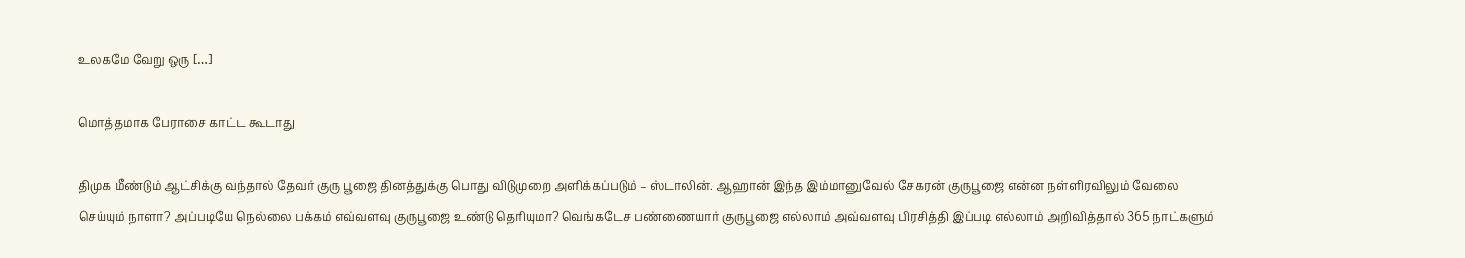உலகமே வேறு ஒரு […]

மொத்தமாக பேராசை காட்ட கூடாது

திமுக மீண்டும் ஆட்சிக்கு வந்தால் தேவர் குரு பூஜை தினத்துக்கு பொது விடுமுறை அளிக்கப்படும் – ஸ்டாலின். ஆஹான் இந்த இம்மானுவேல் சேகரன் குருபூஜை என்ன நள்ளிரவிலும் வேலை செய்யும் நாளா? அப்படியே நெல்லை பக்கம் எவ்வளவு குருபூஜை உண்டு தெரியுமா? வெங்கடேச பண்ணையார் குருபூஜை எல்லாம் அவ்வளவு பிரசித்தி இப்படி எல்லாம் அறிவித்தால் 365 நாட்களும்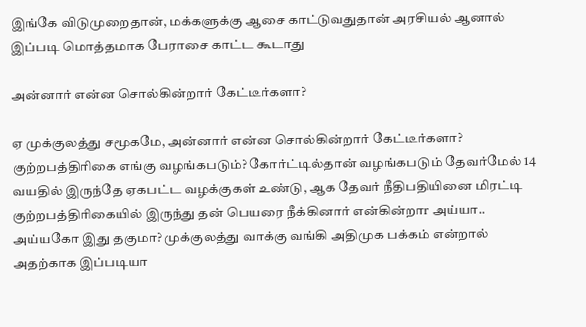இங்கே விடுமுறைதான், மக்களுக்கு ஆசை காட்டுவதுதான் அரசியல் ஆனால் இப்படி மொத்தமாக பேராசை காட்ட கூடாது

அன்னார் என்ன சொல்கின்றார் கேட்டீர்களா?

ஏ முக்குலத்து சமூகமே, அன்னார் என்ன சொல்கின்றார் கேட்டீர்களா? குற்றபத்திரிகை எங்கு வழங்கபடும்? கோர்ட்டில்தான் வழங்கபடும் தேவர்மேல் 14 வயதில் இருந்தே ஏகபட்ட வழக்குகள் உண்டு, ஆக தேவர் நீதிபதியினை மிரட்டி குற்றபத்திரிகையில் இருந்து தன் பெயரை நீக்கினார் என்கின்றாr அய்யா.. அய்யகோ இது தகுமா? முக்குலத்து வாக்கு வங்கி அதிமுக பக்கம் என்றால் அதற்காக‌ இப்படியா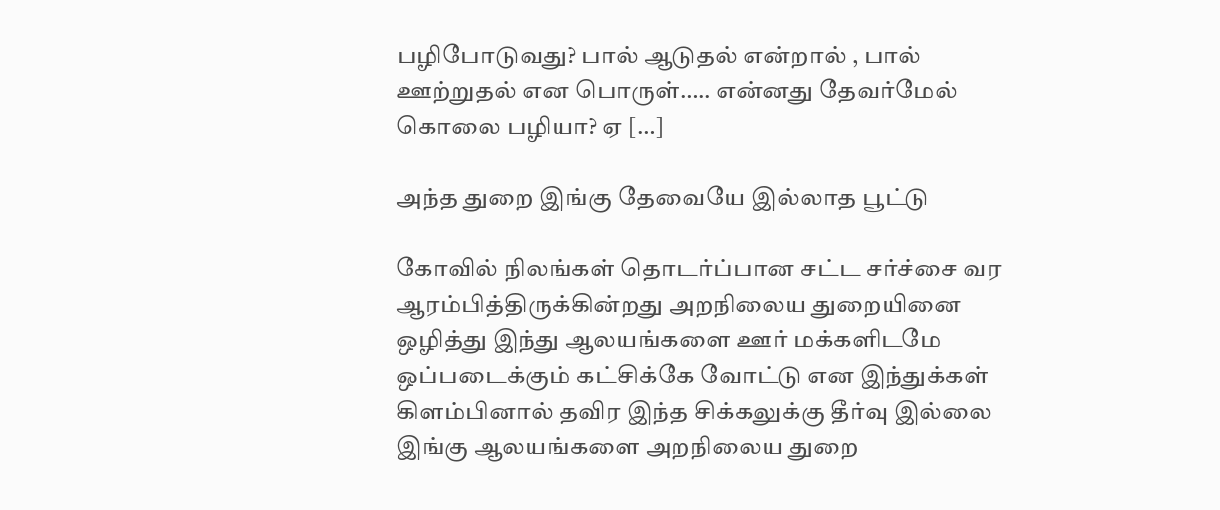பழிபோடுவது? பால் ஆடுதல் என்றால் , பால் ஊற்றுதல் என பொருள்….. என்னது தேவர்மேல் கொலை பழியா? ஏ […]

அந்த துறை இங்கு தேவையே இல்லாத பூட்டு

கோவில் நிலங்கள் தொடர்ப்பான சட்ட சர்ச்சை வர ஆரம்பித்திருக்கின்றது அறநிலைய துறையினை ஒழித்து இந்து ஆலயங்களை ஊர் மக்களிடமே ஒப்படைக்கும் கட்சிக்கே வோட்டு என இந்துக்கள் கிளம்பினால் தவிர இந்த சிக்கலுக்கு தீர்வு இல்லை இங்கு ஆலயங்களை அறநிலைய துறை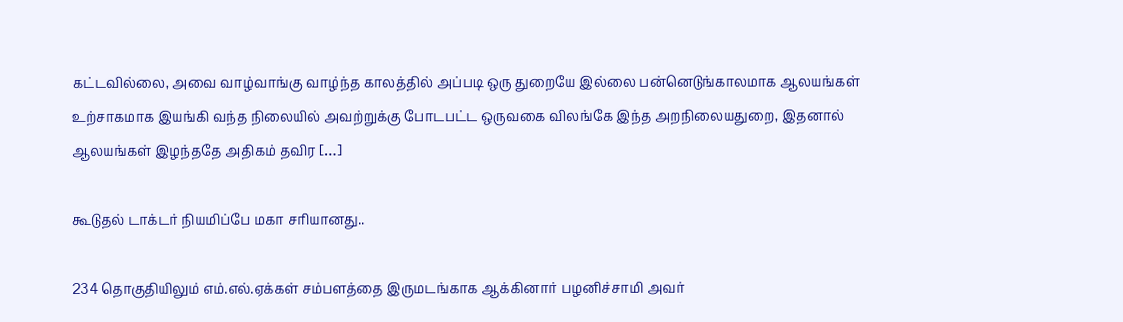கட்டவில்லை, அவை வாழ்வாங்கு வாழ்ந்த காலத்தில் அப்படி ஒரு துறையே இல்லை பன்னெடுங்காலமாக ஆலயங்கள் உற்சாகமாக இயங்கி வந்த நிலையில் அவற்றுக்கு போடபட்ட ஒருவகை விலங்கே இந்த அறநிலையதுறை, இதனால் ஆலயங்கள் இழந்ததே அதிகம் தவிர […]

கூடுதல் டாக்டர் நியமிப்பே மகா சரியானது..

234 தொகுதியிலும் எம்.எல்.ஏக்கள் சம்பளத்தை இருமடங்காக ஆக்கினார் பழனிச்சாமி அவர்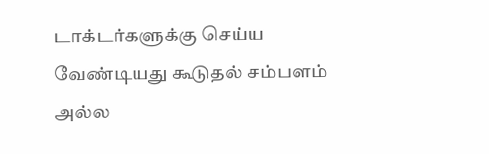டாக்டர்களுக்கு செய்ய வேண்டியது கூடுதல் சம்பளம் அல்ல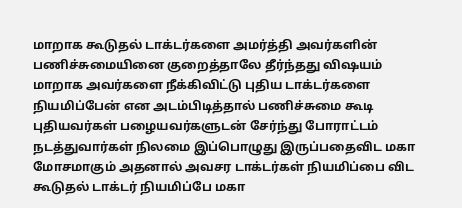மாறாக கூடுதல் டாக்டர்களை அமர்த்தி அவர்களின் பணிச்சுமையினை குறைத்தாலே தீர்ந்தது விஷயம் மாறாக அவர்களை நீக்கிவிட்டு புதிய டாக்டர்களை நியமிப்பேன் என அடம்பிடித்தால் பணிச்சுமை கூடி புதியவர்கள் பழையவர்களுடன் சேர்ந்து போராட்டம் நடத்துவார்கள் நிலமை இப்பொழுது இருப்பதைவிட மகா மோசமாகும் அதனால் அவசர டாக்டர்கள் நியமிப்பை விட கூடுதல் டாக்டர் நியமிப்பே மகா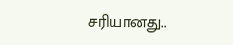சரியானது..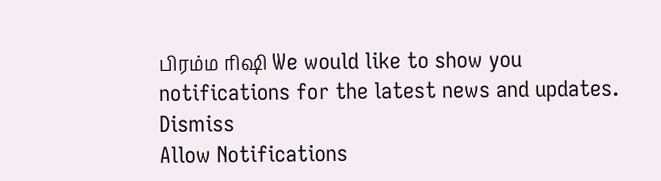பிரம்ம ரிஷி We would like to show you notifications for the latest news and updates.
Dismiss
Allow Notifications